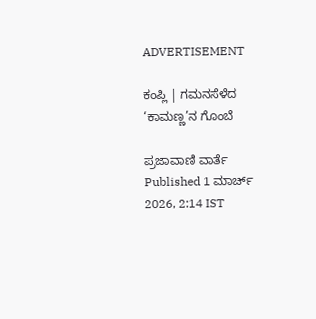ADVERTISEMENT

ಕಂಪ್ಲಿ | ಗಮನಸೆಳೆದ ‘ಕಾಮಣ್ಣ’ನ ಗೊಂಬೆ

ಪ್ರಜಾವಾಣಿ ವಾರ್ತೆ
Published 1 ಮಾರ್ಚ್ 2026, 2:14 IST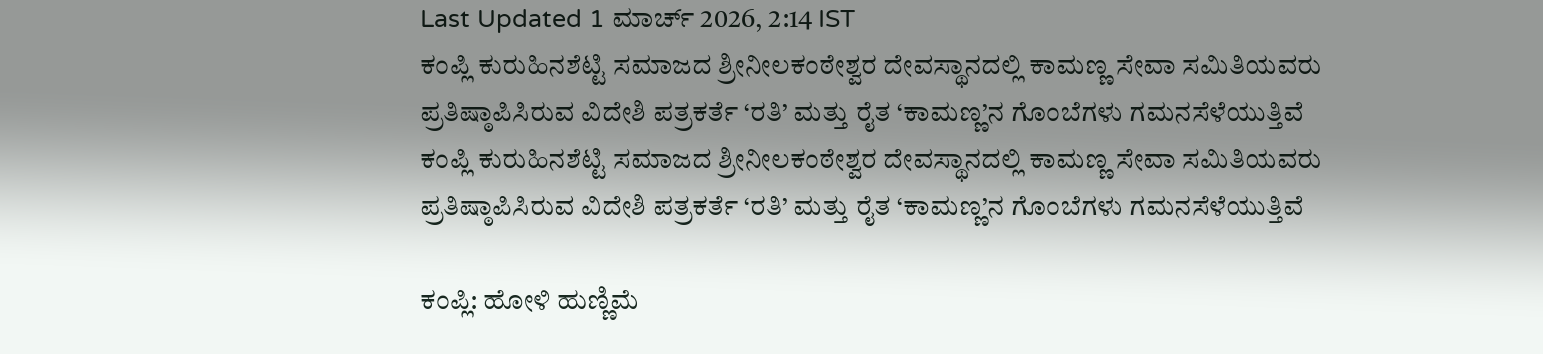Last Updated 1 ಮಾರ್ಚ್ 2026, 2:14 IST
ಕಂಪ್ಲಿ ಕುರುಹಿನಶೆಟ್ಟಿ ಸಮಾಜದ ಶ್ರೀನೀಲಕಂಠೇಶ್ವರ ದೇವಸ್ಥಾನದಲ್ಲಿ ಕಾಮಣ್ಣ ಸೇವಾ ಸಮಿತಿಯವರು ಪ್ರತಿಷ್ಠಾಪಿಸಿರುವ ವಿದೇಶಿ ಪತ್ರಕರ್ತೆ ‘ರತಿ’ ಮತ್ತು ರೈತ ‘ಕಾಮಣ್ಣ’ನ ಗೊಂಬೆಗಳು ಗಮನಸೆಳೆಯುತ್ತಿವೆ
ಕಂಪ್ಲಿ ಕುರುಹಿನಶೆಟ್ಟಿ ಸಮಾಜದ ಶ್ರೀನೀಲಕಂಠೇಶ್ವರ ದೇವಸ್ಥಾನದಲ್ಲಿ ಕಾಮಣ್ಣ ಸೇವಾ ಸಮಿತಿಯವರು ಪ್ರತಿಷ್ಠಾಪಿಸಿರುವ ವಿದೇಶಿ ಪತ್ರಕರ್ತೆ ‘ರತಿ’ ಮತ್ತು ರೈತ ‘ಕಾಮಣ್ಣ’ನ ಗೊಂಬೆಗಳು ಗಮನಸೆಳೆಯುತ್ತಿವೆ

ಕಂಪ್ಲಿ: ಹೋಳಿ ಹುಣ್ಣಿಮೆ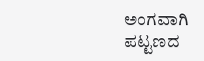ಅಂಗವಾಗಿ ಪಟ್ಟಣದ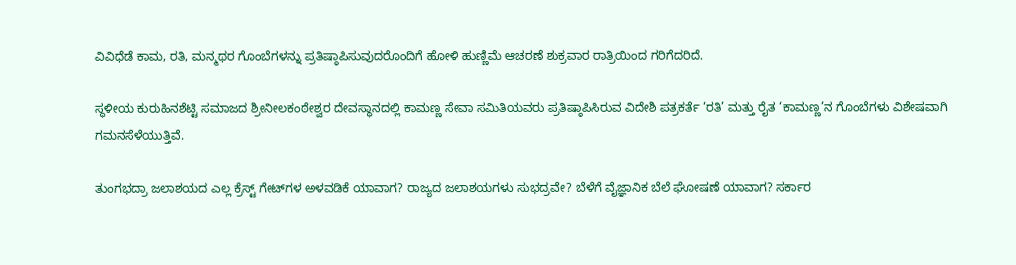ವಿವಿಧೆಡೆ ಕಾಮ, ರತಿ, ಮನ್ಮಥರ ಗೊಂಬೆಗಳನ್ನು ಪ್ರತಿಷ್ಠಾಪಿಸುವುದರೊಂದಿಗೆ ಹೋಳಿ ಹುಣ್ಣಿಮೆ ಆಚರಣೆ ಶುಕ್ರವಾರ ರಾತ್ರಿಯಿಂದ ಗರಿಗೆದರಿದೆ.

ಸ್ಥಳೀಯ ಕುರುಹಿನಶೆಟ್ಟಿ ಸಮಾಜದ ಶ್ರೀನೀಲಕಂಠೇಶ್ವರ ದೇವಸ್ಥಾನದಲ್ಲಿ ಕಾಮಣ್ಣ ಸೇವಾ ಸಮಿತಿಯವರು ಪ್ರತಿಷ್ಠಾಪಿಸಿರುವ ವಿದೇಶಿ ಪತ್ರಕರ್ತೆ ‘ರತಿ’ ಮತ್ತು ರೈತ ‘ಕಾಮಣ್ಣ’ನ ಗೊಂಬೆಗಳು ವಿಶೇಷವಾಗಿ ಗಮನಸೆಳೆಯುತ್ತಿವೆ.

ತುಂಗಭದ್ರಾ ಜಲಾಶಯದ ಎಲ್ಲ ಕ್ರೆಸ್ಟ್ ಗೇಟ್‍ಗಳ ಅಳವಡಿಕೆ ಯಾವಾಗ? ರಾಜ್ಯದ ಜಲಾಶಯಗಳು ಸುಭದ್ರವೇ? ಬೆಳೆಗೆ ವೈಜ್ಞಾನಿಕ ಬೆಲೆ ಘೋಷಣೆ ಯಾವಾಗ? ಸರ್ಕಾರ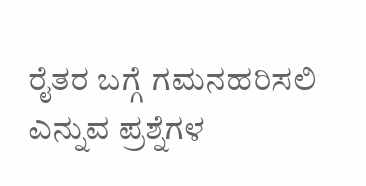ರೈತರ ಬಗ್ಗೆ ಗಮನಹರಿಸಲಿ ಎನ್ನುವ ಪ್ರಶ್ನೆಗಳ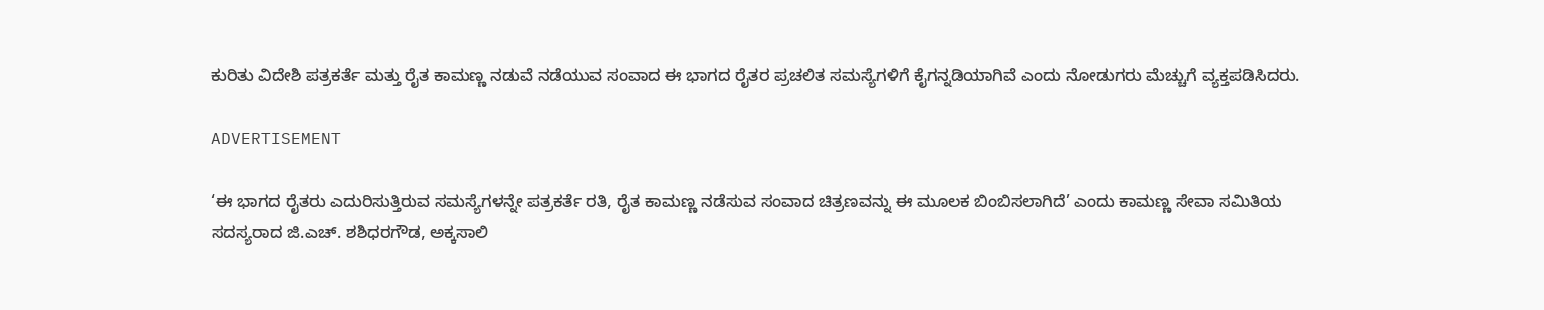ಕುರಿತು ವಿದೇಶಿ ಪತ್ರಕರ್ತೆ ಮತ್ತು ರೈತ ಕಾಮಣ್ಣ ನಡುವೆ ನಡೆಯುವ ಸಂವಾದ ಈ ಭಾಗದ ರೈತರ ಪ್ರಚಲಿತ ಸಮಸ್ಯೆಗಳಿಗೆ ಕೈಗನ್ನಡಿಯಾಗಿವೆ ಎಂದು ನೋಡುಗರು ಮೆಚ್ಚುಗೆ ವ್ಯಕ್ತಪಡಿಸಿದರು.

ADVERTISEMENT

‘ಈ ಭಾಗದ ರೈತರು ಎದುರಿಸುತ್ತಿರುವ ಸಮಸ್ಯೆಗಳನ್ನೇ ಪತ್ರಕರ್ತೆ ರತಿ, ರೈತ ಕಾಮಣ್ಣ ನಡೆಸುವ ಸಂವಾದ ಚಿತ್ರಣವನ್ನು ಈ ಮೂಲಕ ಬಿಂಬಿಸಲಾಗಿದೆ’ ಎಂದು ಕಾಮಣ್ಣ ಸೇವಾ ಸಮಿತಿಯ ಸದಸ್ಯರಾದ ಜಿ.ಎಚ್. ಶಶಿಧರಗೌಡ, ಅಕ್ಕಸಾಲಿ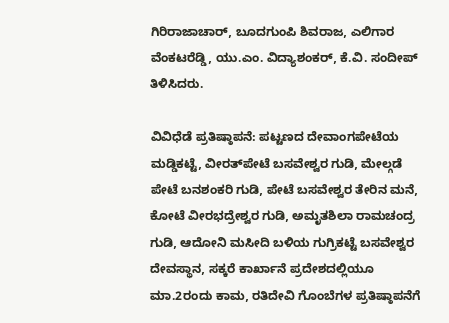ಗಿರಿರಾಜಾಚಾರ್, ಬೂದಗುಂಪಿ ಶಿವರಾಜ, ಎಲಿಗಾರ ವೆಂಕಟರೆಡ್ಡಿ, ಯು.ಎಂ. ವಿದ್ಯಾಶಂಕರ್, ಕೆ.ವಿ. ಸಂದೀಪ್ ತಿಳಿಸಿದರು.

ವಿವಿಧೆಡೆ ಪ್ರತಿಷ್ಠಾಪನೆ: ಪಟ್ಟಣದ ದೇವಾಂಗಪೇಟೆಯ ಮಡ್ಡಿಕಟ್ಟೆ, ವೀರತ್‍ಪೇಟೆ ಬಸವೇಶ್ವರ ಗುಡಿ, ಮೇಲ್ಗಡೆ ಪೇಟೆ ಬನಶಂಕರಿ ಗುಡಿ, ಪೇಟೆ ಬಸವೇಶ್ವರ ತೇರಿನ ಮನೆ, ಕೋಟೆ ವೀರಭದ್ರೇಶ್ವರ ಗುಡಿ, ಅಮೃತಶಿಲಾ ರಾಮಚಂದ್ರ ಗುಡಿ, ಆದೋನಿ ಮಸೀದಿ ಬಳಿಯ ಗುಗ್ರಿಕಟ್ಟೆ ಬಸವೇಶ್ವರ ದೇವಸ್ಥಾನ, ಸಕ್ಕರೆ ಕಾರ್ಖಾನೆ ಪ್ರದೇಶದಲ್ಲಿಯೂ ಮಾ.2ರಂದು ಕಾಮ, ರತಿದೇವಿ ಗೊಂಬೆಗಳ ಪ್ರತಿಷ್ಠಾಪನೆಗೆ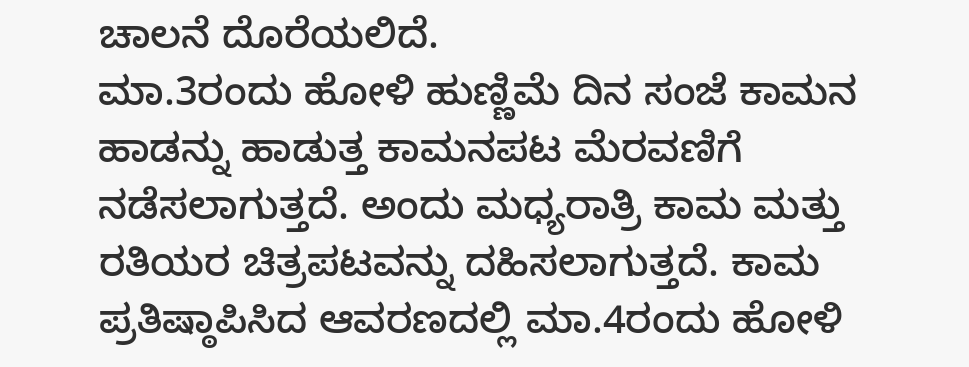ಚಾಲನೆ ದೊರೆಯಲಿದೆ.
ಮಾ.3ರಂದು ಹೋಳಿ ಹುಣ್ಣಿಮೆ ದಿನ ಸಂಜೆ ಕಾಮನ ಹಾಡನ್ನು ಹಾಡುತ್ತ ಕಾಮನಪಟ ಮೆರವಣಿಗೆ ನಡೆಸಲಾಗುತ್ತದೆ. ಅಂದು ಮಧ್ಯರಾತ್ರಿ ಕಾಮ ಮತ್ತು ರತಿಯರ ಚಿತ್ರಪಟವನ್ನು ದಹಿಸಲಾಗುತ್ತದೆ. ಕಾಮ ಪ್ರತಿಷ್ಠಾಪಿಸಿದ ಆವರಣದಲ್ಲಿ ಮಾ.4ರಂದು ಹೋಳಿ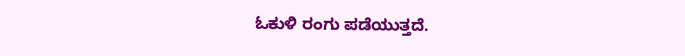ಓಕುಳಿ ರಂಗು ಪಡೆಯುತ್ತದೆ.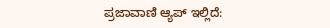ಪ್ರಜಾವಾಣಿ ಆ್ಯಪ್ ಇಲ್ಲಿದೆ: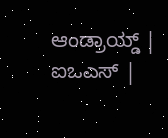ಆಂಡ್ರಾಯ್ಡ್ | ಐಒಎಸ್ |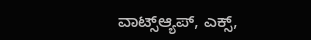ವಾಟ್ಸ್ಆ್ಯಪ್, ಎಕ್ಸ್,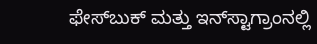ಫೇಸ್‌ಬುಕ್ ಮತ್ತು ಇನ್‌ಸ್ಟಾಗ್ರಾಂನಲ್ಲಿ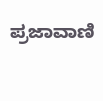ಪ್ರಜಾವಾಣಿ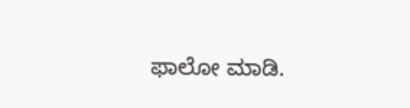ಫಾಲೋ ಮಾಡಿ.